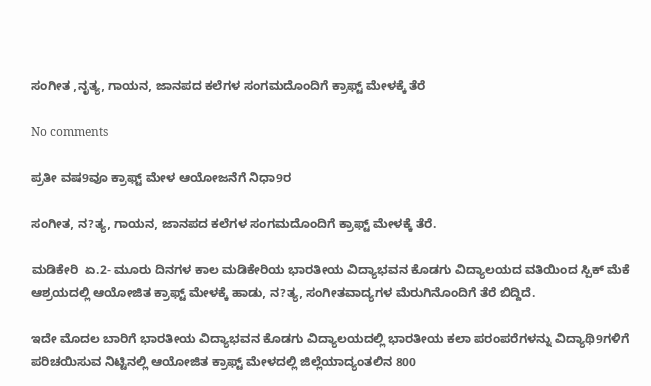ಸಂಗೀತ ,ನೃತ್ಯ, ಗಾಯನ, ಜಾನಪದ ಕಲೆಗಳ ಸಂಗಮದೊಂದಿಗೆ ಕ್ರಾಫ್ಟ್ ಮೇಳಕ್ಕೆ ತೆರೆ

No comments

ಪ್ರತೀ ವಷ9ವೂ ಕ್ರಾಫ್ಟ್ ಮೇಳ ಆಯೋಜನೆಗೆ ನಿಧಾ9ರ

ಸಂಗೀತ, ನ?ತ್ಯ, ಗಾಯನ, ಜಾನಪದ ಕಲೆಗಳ ಸಂಗಮದೊಂದಿಗೆ ಕ್ರಾಫ್ಟ್ ಮೇಳಕ್ಕೆ ತೆರೆ.

ಮಡಿಕೇರಿ  ಏ.2- ಮೂರು ದಿನಗಳ ಕಾಲ ಮಡಿಕೇರಿಯ ಭಾರತೀಯ ವಿದ್ಯಾಭವನ ಕೊಡಗು ವಿದ್ಯಾಲಯದ ವತಿಯಿಂದ ಸ್ಪಿಕ್ ಮೆಕೆ ಆಶ್ರಯದಲ್ಲಿ ಆಯೋಜಿತ ಕ್ರಾಫ್ಟ್ ಮೇಳಕ್ಕೆ ಹಾಡು, ನ?ತ್ಯ, ಸಂಗೀತವಾದ್ಯಗಳ ಮೆರುಗಿನೊಂದಿಗೆ ತೆರೆ ಬಿದ್ದಿದೆ.

ಇದೇ ಮೊದಲ ಬಾರಿಗೆ ಭಾರತೀಯ ವಿದ್ಯಾಭವನ ಕೊಡಗು ವಿದ್ಯಾಲಯದಲ್ಲಿ ಭಾರತೀಯ ಕಲಾ ಪರಂಪರೆಗಳನ್ನು ವಿದ್ಯಾಥಿ9ಗಳಿಗೆ ಪರಿಚಯಿಸುವ ನಿಟ್ಟಿನಲ್ಲಿ ಆಯೋಜಿತ ಕ್ರಾಫ್ಟ್ ಮೇಳದಲ್ಲಿ ಜಿಲ್ಲೆಯಾದ್ಯಂತಲಿನ 800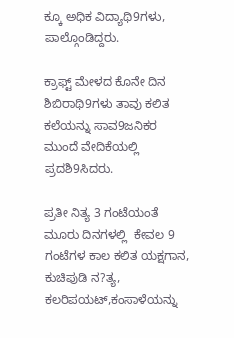ಕ್ಕೂ ಅಧಿಕ ವಿದ್ಯಾಥಿ9ಗಳು, ಪಾಲ್ಗೊಂಡಿದ್ದರು.

ಕ್ರಾಫ್ಟ್ ಮೇಳದ ಕೊನೇ ದಿನ ಶಿಬಿರಾಥಿ9ಗಳು ತಾವು ಕಲಿತ ಕಲೆಯನ್ನು ಸಾವ9ಜನಿಕರ ಮುಂದೆ ವೇದಿಕೆಯಲ್ಲಿ ಪ್ರದಶಿ9ಸಿದರು.

ಪ್ರತೀ ನಿತ್ಯ 3 ಗಂಟೆಯಂತೆ ಮೂರು ದಿನಗಳಲ್ಲಿ  ಕೇವಲ 9 ಗಂಟೆಗಳ ಕಾಲ ಕಲಿತ ಯಕ್ಷಗಾನ,  ಕುಚಿಪುಡಿ ನ?ತ್ಯ, ಕಲರಿಪಯಟ್,ಕಂಸಾಳೆಯನ್ನು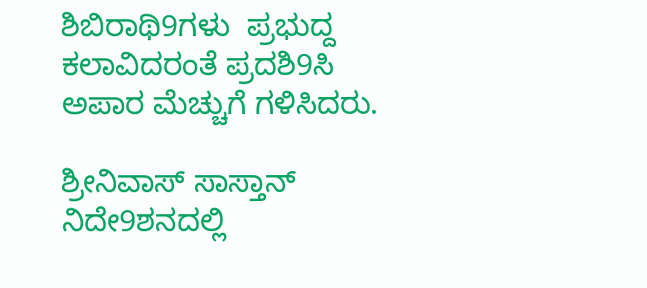ಶಿಬಿರಾಥಿ9ಗಳು  ಪ್ರಭುದ್ದ ಕಲಾವಿದರಂತೆ ಪ್ರದಶಿ9ಸಿ ಅಪಾರ ಮೆಚ್ಚುಗೆ ಗಳಿಸಿದರು.

ಶ್ರೀನಿವಾಸ್ ಸಾಸ್ತಾನ್ ನಿದೇ9ಶನದಲ್ಲಿ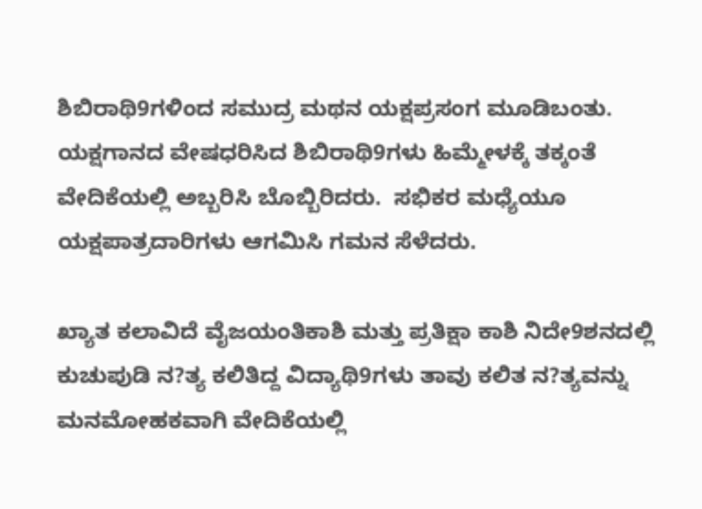ಶಿಬಿರಾಥಿ9ಗಳಿಂದ ಸಮುದ್ರ ಮಥನ ಯಕ್ಷಪ್ರಸಂಗ ಮೂಡಿಬಂತು. ಯಕ್ಷಗಾನದ ವೇಷಧರಿಸಿದ ಶಿಬಿರಾಥಿ9ಗಳು ಹಿಮ್ಮೇಳಕ್ಕೆ ತಕ್ಕಂತೆ ವೇದಿಕೆಯಲ್ಲಿ ಅಬ್ಬರಿಸಿ ಬೊಬ್ಬಿರಿದರು.  ಸಭಿಕರ ಮಧ್ಯೆಯೂ ಯಕ್ಷಪಾತ್ರದಾರಿಗಳು ಆಗಮಿಸಿ ಗಮನ ಸೆಳೆದರು.

ಖ್ಯಾತ ಕಲಾವಿದೆ ವೈಜಯಂತಿಕಾಶಿ ಮತ್ತು ಪ್ರತಿಕ್ಷಾ ಕಾಶಿ ನಿದೇ9ಶನದಲ್ಲಿ ಕುಚುಪುಡಿ ನ?ತ್ಯ ಕಲಿತಿದ್ದ ವಿದ್ಯಾಥಿ9ಗಳು ತಾವು ಕಲಿತ ನ?ತ್ಯವನ್ನು ಮನಮೋಹಕವಾಗಿ ವೇದಿಕೆಯಲ್ಲಿ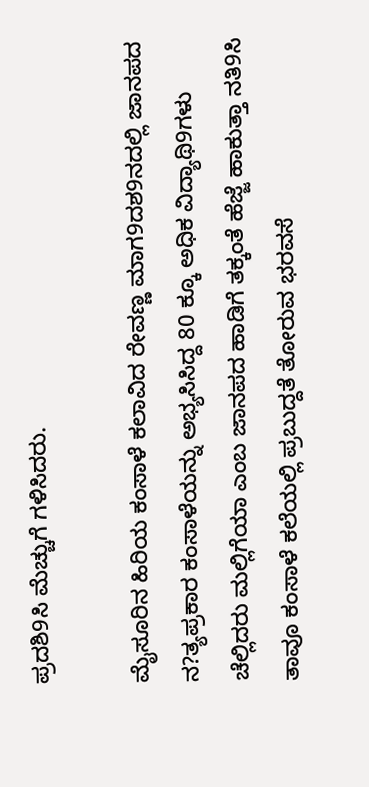ಪ್ರದಶಿ9ಸಿ ಮೆಚ್ಚುಗೆ ಗಳಿಸಿದರು.

ಮೈಸೂರಿನ ಹಿರಿಯ ಕಂಸಾಳೆ ಕಲಾವಿದ ರೇವಣ್ಣ ಮಾಗ9ದಶ9ನದಲ್ಲಿ ಜಾನಪದ ನ?ತ್ಯಪ್ರಕಾರ ಕಂಸಾಳೆಯನ್ನು ಅಭ್ಯಸಿಸಿದ್ದ 80 ಕ್ಕೂ ಅಧಿಕ ವಿದ್ಯಾಥಿ9ಗಳು ಚೆಲ್ಲಿದರು ಮಲ್ಲಿಗೆಯಾ ಎಂಬ ಜಾನಪದ ಹಾಡಿಗೆ ತಕ್ಕಂತೆ ಹೆಜ್ಜೆ ಹಾಕುತ್ತಾ ನತಿ9ಸಿ ತಾವೂ ಕಂಸಾಳೆ ಕಲೆಯಲ್ಲಿ ಪ್ರಬುದ್ದತೆ ತೋರುವ ಭರವಸೆ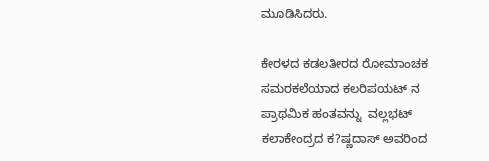ಮೂಡಿಸಿದರು.

ಕೇರಳದ ಕಡಲತೀರದ ರೋಮಾಂಚಕ ಸಮರಕಲೆಯಾದ ಕಲರಿಪಯಟ್ ನ ಪ್ರಾಥಮಿಕ ಹಂತವನ್ನು  ವಲ್ಲಭಟ್ ಕಲಾಕೇಂದ್ರದ ಕ?ಷ್ಣದಾಸ್ ಅವರಿಂದ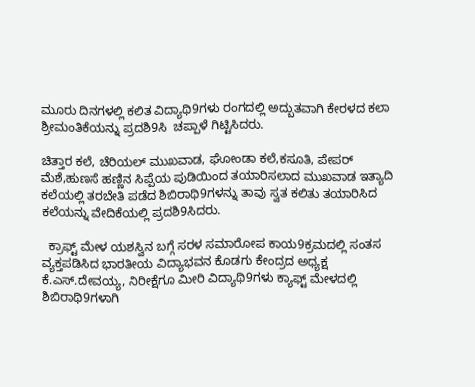ಮೂರು ದಿನಗಳಲ್ಲಿ ಕಲಿತ ವಿದ್ಯಾಥಿ9ಗಳು ರಂಗದಲ್ಲಿ ಅದ್ಬುತವಾಗಿ ಕೇರಳದ ಕಲಾ ಶ್ರೀಮಂತಿಕೆಯನ್ನು ಪ್ರದಶಿ9ಸಿ  ಚಪ್ಪಾಳೆ ಗಿಟ್ಟಿಸಿದರು.

ಚಿತ್ತಾರ ಕಲೆ, ಚೆರಿಯಲ್ ಮುಖವಾಡ, ಘೋಂಡಾ ಕಲೆ,ಕಸೂತಿ, ಪೇಪರ್ ಮೆಶೆ,ಹುಣಸೆ ಹಣ್ಣಿನ ಸಿಪ್ಪೆಯ ಪುಡಿಯಿಂದ ತಯಾರಿಸಲಾದ ಮುಖವಾಡ ಇತ್ಯಾದಿ ಕಲೆಯಲ್ಲಿ ತರಬೇತಿ ಪಡೆದ ಶಿಬಿರಾಥಿ9ಗಳನ್ನು ತಾವು ಸ್ವತ ಕಲಿತು ತಯಾರಿಸಿದ ಕಲೆಯನ್ನು ವೇದಿಕೆಯಲ್ಲಿ ಪ್ರದಶಿ9ಸಿದರು.

  ಕ್ರಾಫ್ಟ್ ಮೇಳ ಯಶಸ್ವಿನ ಬಗ್ಗೆ ಸರಳ ಸಮಾರೋಪ ಕಾಯ9ಕ್ರಮದಲ್ಲಿ ಸಂತಸ ವ್ಯಕ್ತಪಡಿಸಿದ ಭಾರತೀಯ ವಿದ್ಯಾಭವನ ಕೊಡಗು ಕೇಂದ್ರದ ಅಧ್ಯಕ್ಷ ಕೆ.ಎಸ್.ದೇವಯ್ಯ, ನಿರೀಕ್ಷೆಗೂ ಮೀರಿ ವಿದ್ಯಾಥಿ9ಗಳು ಕ್ಯಾಫ್ಟ್ ಮೇಳದಲ್ಲಿ ಶಿಬಿರಾಥಿ9ಗಳಾಗಿ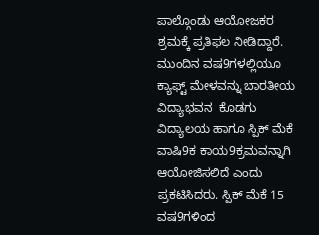ಪಾಲ್ಗೊಂಡು ಆಯೋಜಕರ ಶ್ರಮಕ್ಕೆ ಪ್ರತಿಫಲ ನೀಡಿದ್ದಾರೆ. ಮುಂದಿನ ವಷ9ಗಳಲ್ಲಿಯೂ ಕ್ಯಾಫ್ಟ್ ಮೇಳವನ್ನು ಬಾರತೀಯ ವಿದ್ಯಾಭವನ  ಕೊಡಗು ವಿದ್ಯಾಲಯ ಹಾಗೂ ಸ್ಪಿಕ್ ಮೆಕೆ ವಾಷಿ9ಕ ಕಾಯ9ಕ್ರಮವನ್ನಾಗಿ ಆಯೋಜಿಸಲಿದೆ ಎಂದು ಪ್ರಕಟಿಸಿದರು. ಸ್ಪಿಕ್ ಮೆಕೆ 15  ವಷ9ಗಳಿಂದ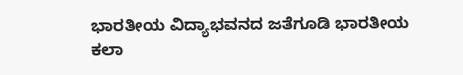ಭಾರತೀಯ ವಿದ್ಯಾಭವನದ ಜತೆಗೂಡಿ ಭಾರತೀಯ ಕಲಾ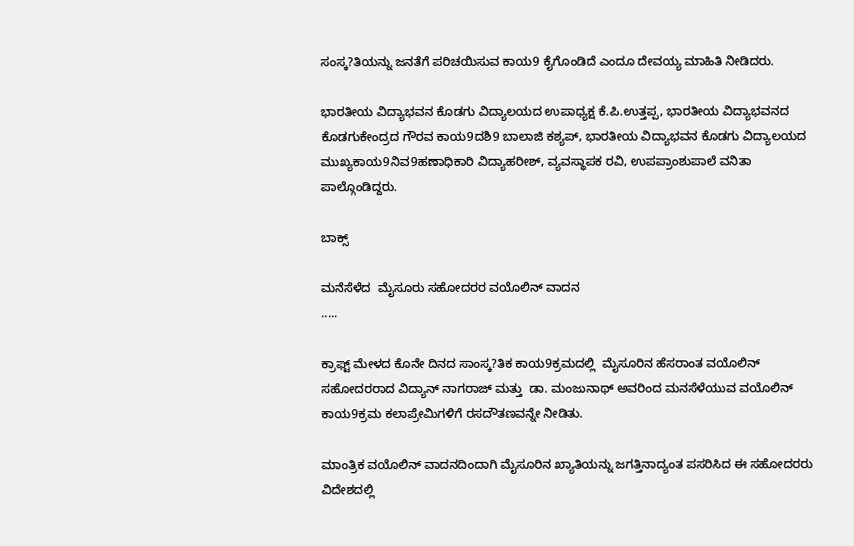ಸಂಸ್ಕ?ತಿಯನ್ನು ಜನತೆಗೆ ಪರಿಚಯಿಸುವ ಕಾಯ9 ಕೈಗೊಂಡಿದೆ ಎಂದೂ ದೇವಯ್ಯ ಮಾಹಿತಿ ನೀಡಿದರು.

ಭಾರತೀಯ ವಿದ್ಯಾಭವನ ಕೊಡಗು ವಿದ್ಯಾಲಯದ ಉಪಾಧ್ಯಕ್ಷ ಕೆ.ಪಿ.ಉತ್ತಪ್ಪ, ಭಾರತೀಯ ವಿದ್ಯಾಭವನದ ಕೊಡಗುಕೇಂದ್ರದ ಗೌರವ ಕಾಯ9ದಶಿ9 ಬಾಲಾಜಿ ಕಶ್ಯಪ್, ಭಾರತೀಯ ವಿದ್ಯಾಭವನ ಕೊಡಗು ವಿದ್ಯಾಲಯದ ಮುಖ್ಯಕಾಯ9ನಿವ9ಹಣಾಧಿಕಾರಿ ವಿದ್ಯಾಹರೀಶ್, ವ್ಯವಸ್ಥಾಪಕ ರವಿ, ಉಪಪ್ರಾಂಶುಪಾಲೆ ವನಿತಾ ಪಾಲ್ಗೊಂಡಿದ್ದರು.

ಬಾಕ್ಸ್

ಮನೆಸೆಳೆದ  ಮೈಸೂರು ಸಹೋದರರ ವಯೊಲಿನ್ ವಾದನ
.....

ಕ್ರಾಫ್ಟ್ ಮೇಳದ ಕೊನೇ ದಿನದ ಸಾಂಸ್ಕ?ತಿಕ ಕಾಯ9ಕ್ರಮದಲ್ಲಿ  ಮೈಸೂರಿನ ಹೆಸರಾಂತ ವಯೊಲಿನ್ ಸಹೋದರರಾದ ವಿದ್ಯಾನ್ ನಾಗರಾಜ್ ಮತ್ತು  ಡಾ. ಮಂಜುನಾಥ್ ಅವರಿಂದ ಮನಸೆಳೆಯುವ ವಯೊಲಿನ್ ಕಾಯ9ಕ್ರಮ ಕಲಾಪ್ರೇಮಿಗಳಿಗೆ ರಸದೌತಣವನ್ನೇ ನೀಡಿತು.

ಮಾಂತ್ರಿಕ ವಯೊಲಿನ್ ವಾದನದಿಂದಾಗಿ ಮೈಸೂರಿನ ಖ್ಯಾತಿಯನ್ನು ಜಗತ್ತಿನಾದ್ಯಂತ ಪಸರಿಸಿದ ಈ ಸಹೋದರರು ವಿದೇಶದಲ್ಲಿ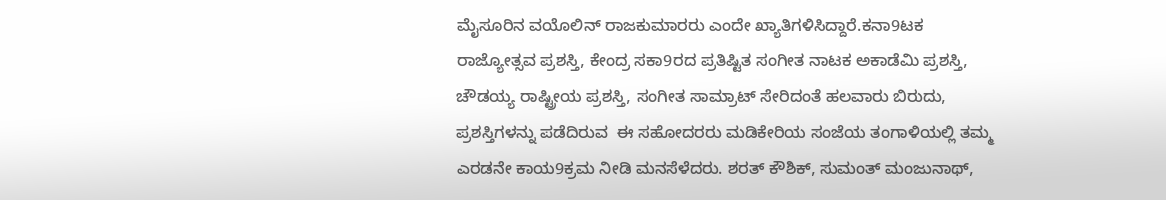ಮೈಸೂರಿನ ವಯೊಲಿನ್ ರಾಜಕುಮಾರರು ಎಂದೇ ಖ್ಯಾತಿಗಳಿಸಿದ್ದಾರೆ.ಕನಾ9ಟಕ ರಾಜ್ಯೋತ್ಸವ ಪ್ರಶಸ್ತಿ, ಕೇಂದ್ರ ಸಕಾ9ರದ ಪ್ರತಿಷ್ಟಿತ ಸಂಗೀತ ನಾಟಕ ಅಕಾಡೆಮಿ ಪ್ರಶಸ್ತಿ, ಚೌಡಯ್ಯ ರಾಷ್ಟ್ರೀಯ ಪ್ರಶಸ್ತಿ, ಸಂಗೀತ ಸಾಮ್ರಾಟ್ ಸೇರಿದಂತೆ ಹಲವಾರು ಬಿರುದು, ಪ್ರಶಸ್ತಿಗಳನ್ನು ಪಡೆದಿರುವ  ಈ ಸಹೋದರರು ಮಡಿಕೇರಿಯ ಸಂಜೆಯ ತಂಗಾಳಿಯಲ್ಲಿ ತಮ್ಮ ಎರಡನೇ ಕಾಯ9ಕ್ರಮ ನೀಡಿ ಮನಸೆಳೆದರು. ಶರತ್ ಕೌಶಿಕ್, ಸುಮಂತ್ ಮಂಜುನಾಥ್,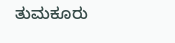ತುಮಕೂರು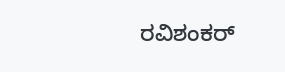ರವಿಶಂಕರ್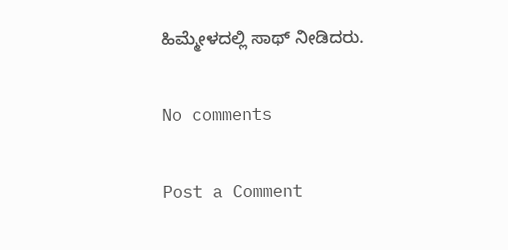ಹಿಮ್ಮೇಳದಲ್ಲಿ ಸಾಥ್ ನೀಡಿದರು.

No comments

Post a Comment